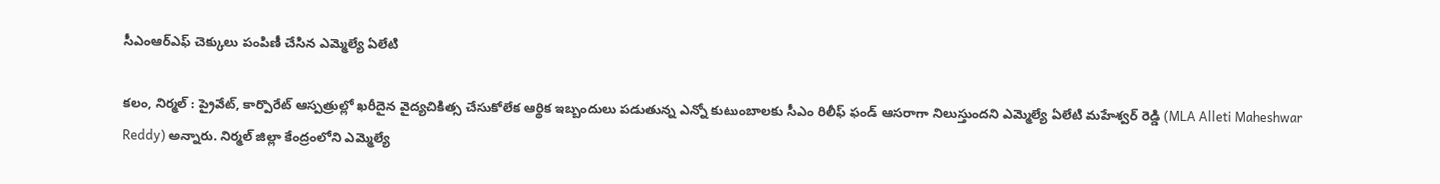సీఎంఆర్ఎఫ్ చెక్కులు పంపిణీ చేసిన ఎమ్మెల్యే ఏలేటి

కలం, నిర్మల్ : ప్రైవేట్, కార్పొరేట్ ఆస్పత్రుల్లో ఖరీదైన వైద్యచికిత్స చేసుకోలేక ఆర్థిక ఇబ్బందులు పడుతున్న ఎన్నో కుటుంబాలకు సీఎం రిలీఫ్ ఫండ్ ఆసరాగా నిలుస్తుందని ఎమ్మెల్యే ఏలేటి మహేశ్వర్ రెడ్డి (MLA Alleti Maheshwar Reddy) అన్నారు. నిర్మల్ జిల్లా కేంద్రంలోని ఎమ్మెల్యే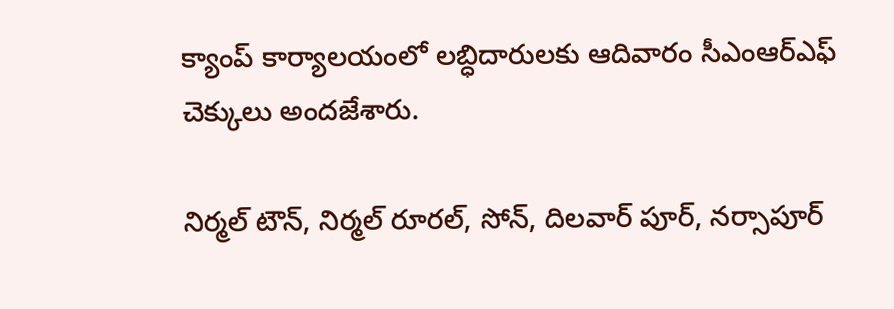క్యాంప్ కార్యాలయంలో లబ్ధిదారులకు ఆదివారం సీఎంఆర్ఎఫ్ చెక్కులు అందజేశారు.

నిర్మల్ టౌన్, నిర్మల్ రూరల్, సోన్, దిలవార్ పూర్, నర్సాపూర్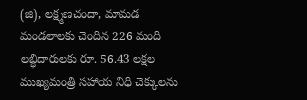(జి), లక్ష్మణచందా, మామడ మండలాలకు చెందిన 226 మంది లబ్ధిదారులకు రూ. 56.43 లక్షల ముఖ్యమంత్రి సహాయ నిధి చెక్కులను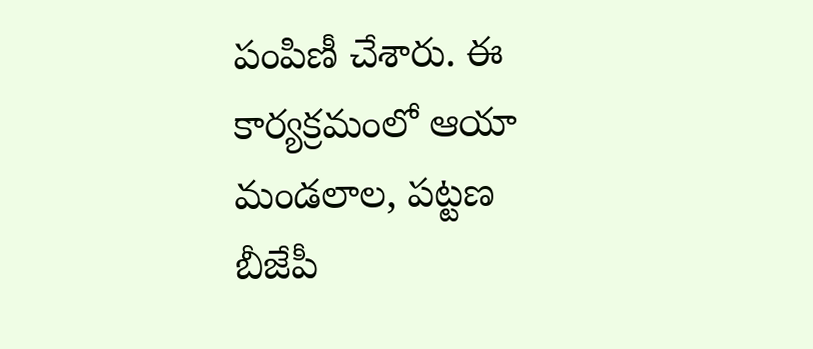పంపిణీ చేశారు. ఈ కార్యక్రమంలో ఆయా మండలాల, పట్టణ బీజేపీ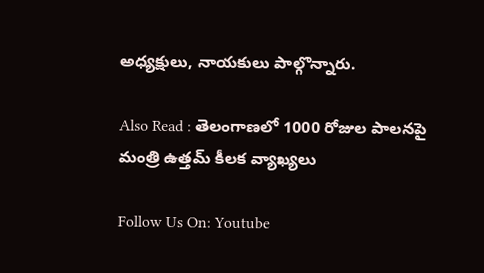అధ్యక్షులు, నాయకులు పాల్గొన్నారు.

Also Read : తెలంగాణలో 1000 రోజుల పాలనపై మంత్రి ఉత్తమ్ కీలక వ్యాఖ్యలు

Follow Us On: Youtube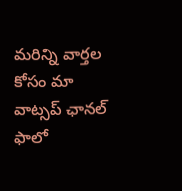మ‌రిన్ని వార్త‌ల కోసం మా వాట్స‌ప్ ఛాన‌ల్ ఫాలో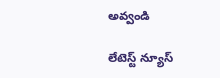అవ్వండి

లేటెస్ట్ న్యూస్‌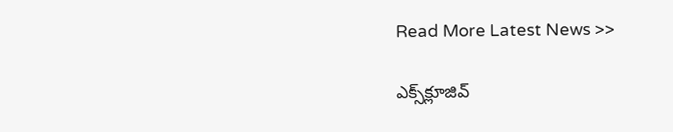Read More Latest News >>

ఎక్స్‌క్లూజివ్‌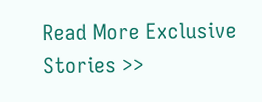Read More Exclusive Stories >>